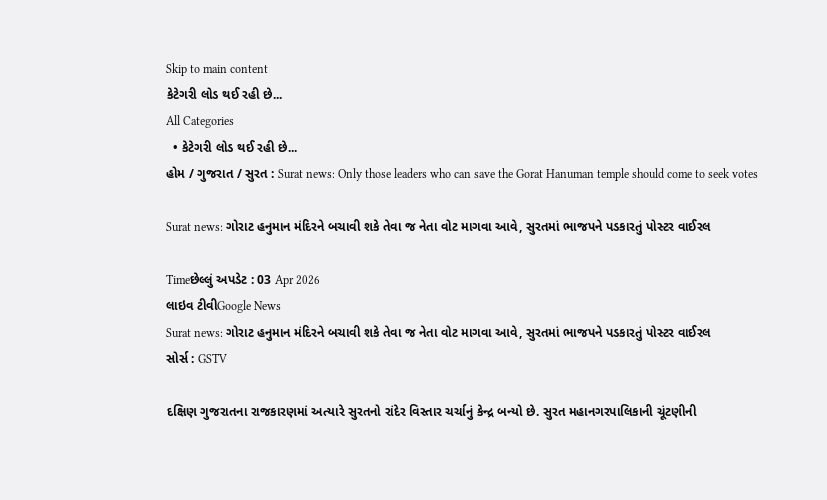Skip to main content
કેટેગરી લોડ થઈ રહી છે...
All Categories
  • કેટેગરી લોડ થઈ રહી છે...
હોમ / ગુજરાત / સુરત : Surat news: Only those leaders who can save the Gorat Hanuman temple should come to seek votes

Surat news: ગોરાટ હનુમાન મંદિરને બચાવી શકે તેવા જ નેતા વોટ માગવા આવે, સુરતમાં ભાજપને પડકારતું પોસ્ટર વાઈરલ

Timeછેલ્લું અપડેટ : 03 Apr 2026
લાઇવ ટીવીGoogle News
Surat news: ગોરાટ હનુમાન મંદિરને બચાવી શકે તેવા જ નેતા વોટ માગવા આવે, સુરતમાં ભાજપને પડકારતું પોસ્ટર વાઈરલ
સોર્સ : GSTV

દક્ષિણ ગુજરાતના રાજકારણમાં અત્યારે સુરતનો રાંદેર વિસ્તાર ચર્ચાનું કેન્દ્ર બન્યો છે. સુરત મહાનગરપાલિકાની ચૂંટણીની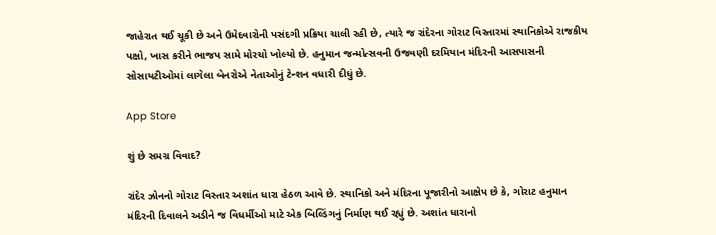જાહેરાત થઈ ચૂકી છે અને ઉમેદવારોની પસંદગી પ્રક્રિયા ચાલી રહી છે, ત્યારે જ રાંદેરના ગોરાટ વિસ્તારમાં સ્થાનિકોએ રાજકીય પક્ષો, ખાસ કરીને ભાજપ સામે મોરચો ખોલ્યો છે. હનુમાન જન્મોત્સવની ઉજવણી દરમિયાન મંદિરની આસપાસની સોસાયટીઓમાં લાગેલા બેનરોએ નેતાઓનું ટેન્શન વધારી દીધું છે.

App Store

શું છે સમગ્ર વિવાદ?

રાંદેર ઝોનનો ગોરાટ વિસ્તાર અશાંત ધારા હેઠળ આવે છે. સ્થાનિકો અને મંદિરના પૂજારીનો આક્ષેપ છે કે, ગોરાટ હનુમાન મંદિરની દિવાલને અડીને જ વિધર્મીઓ માટે એક બિલ્ડિંગનું નિર્માણ થઈ રહ્યું છે. અશાંત ધારાનો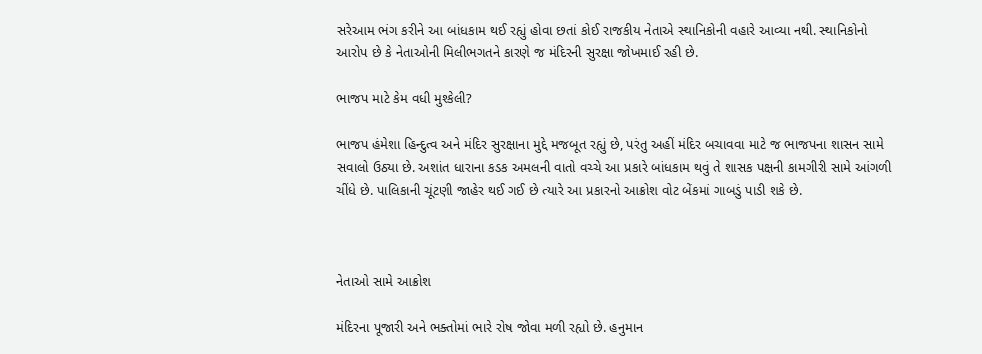સરેઆમ ભંગ કરીને આ બાંધકામ થઈ રહ્યું હોવા છતાં કોઈ રાજકીય નેતાએ સ્થાનિકોની વહારે આવ્યા નથી. સ્થાનિકોનો આરોપ છે કે નેતાઓની મિલીભગતને કારણે જ મંદિરની સુરક્ષા જોખમાઈ રહી છે.

ભાજપ માટે કેમ વધી મુશ્કેલી?

ભાજપ હંમેશા હિન્દુત્વ અને મંદિર સુરક્ષાના મુદ્દે મજબૂત રહ્યું છે, પરંતુ અહીં મંદિર બચાવવા માટે જ ભાજપના શાસન સામે સવાલો ઉઠ્યા છે. અશાંત ધારાના કડક અમલની વાતો વચ્ચે આ પ્રકારે બાંધકામ થવું તે શાસક પક્ષની કામગીરી સામે આંગળી ચીંધે છે. પાલિકાની ચૂંટણી જાહેર થઈ ગઈ છે ત્યારે આ પ્રકારનો આક્રોશ વોટ બેંકમાં ગાબડું પાડી શકે છે.



નેતાઓ સામે આક્રોશ

મંદિરના પૂજારી અને ભક્તોમાં ભારે રોષ જોવા મળી રહ્યો છે. હનુમાન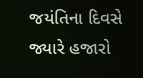જયંતિના દિવસે જ્યારે હજારો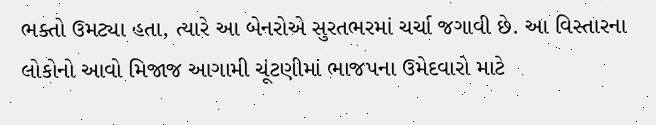ભક્તો ઉમટ્યા હતા, ત્યારે આ બેનરોએ સુરતભરમાં ચર્ચા જગાવી છે. આ વિસ્તારના લોકોનો આવો મિજાજ આગામી ચૂંટણીમાં ભાજપના ઉમેદવારો માટે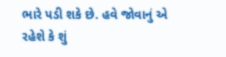ભારે પડી શકે છે. હવે જોવાનું એ રહેશે કે શું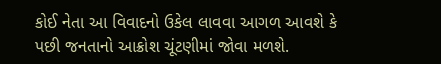કોઈ નેતા આ વિવાદનો ઉકેલ લાવવા આગળ આવશે કે પછી જનતાનો આક્રોશ ચૂંટણીમાં જોવા મળશે.